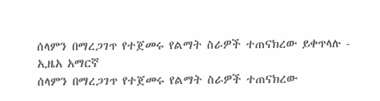ሰላምን በማረጋገጥ የተጀመሩ የልማት ስራዎች ተጠናክረው ይቀጥላሉ - ኢዜአ አማርኛ
ሰላምን በማረጋገጥ የተጀመሩ የልማት ስራዎች ተጠናክረው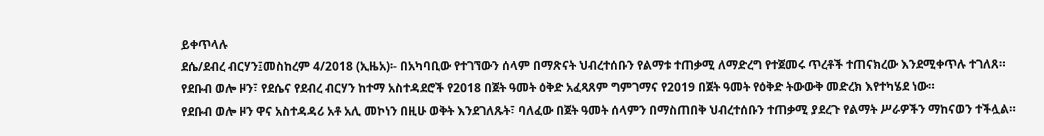ይቀጥላሉ
ደሴ/ደብረ ብርሃን፤መስከረም 4/2018 (ኢዜአ)፡- በአካባቢው የተገኘውን ሰላም በማጽናት ህብረተሰቡን የልማቱ ተጠቃሚ ለማድረግ የተጀመሩ ጥረቶች ተጠናክረው እንደሚቀጥሉ ተገለጸ።
የደቡብ ወሎ ዞን፣ የደሴና የደብረ ብርሃን ከተማ አስተዳደሮች የ2018 በጀት ዓመት ዕቅድ አፈጻጸም ግምገማና የ2019 በጀት ዓመት የዕቅድ ትውውቅ መድረክ እየተካሄደ ነው።
የደቡብ ወሎ ዞን ዋና አስተዳዳሪ አቶ አሊ መኮነን በዚሁ ወቅት እንደገለጹት፣ ባለፈው በጀት ዓመት ሰላምን በማስጠበቅ ህብረተሰቡን ተጠቃሚ ያደረጉ የልማት ሥራዎችን ማከናወን ተችሏል።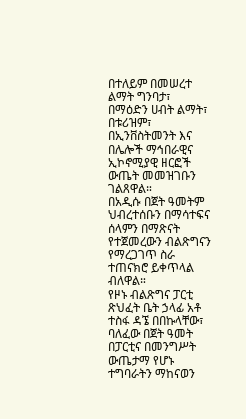በተለይም በመሠረተ ልማት ግንባታ፣ በማዕድን ሀብት ልማት፣ በቱሪዝም፣ በኢንቨስትመንት እና በሌሎች ማኅበራዊና ኢኮኖሚያዊ ዘርፎች ውጤት መመዝገቡን ገልጸዋል።
በአዲሱ በጀት ዓመትም ህብረተሰቡን በማሳተፍና ሰላምን በማጽናት የተጀመረውን ብልጽግናን የማረጋገጥ ስራ ተጠናክሮ ይቀጥላል ብለዋል።
የዞኑ ብልጽግና ፓርቲ ጽህፈት ቤት ኃላፊ አቶ ተስፋ ዳኜ በበኩላቸው፣ ባለፈው በጀት ዓመት በፓርቲና በመንግሥት ውጤታማ የሆኑ ተግባራትን ማከናወን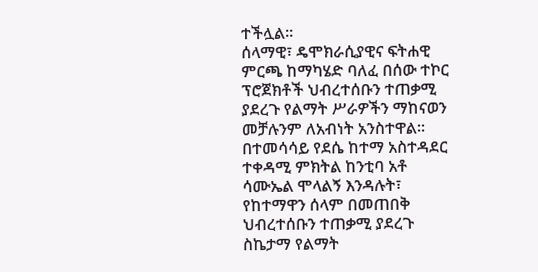ተችሏል።
ሰላማዊ፣ ዴሞክራሲያዊና ፍትሐዊ ምርጫ ከማካሄድ ባለፈ በሰው ተኮር ፕሮጀክቶች ህብረተሰቡን ተጠቃሚ ያደረጉ የልማት ሥራዎችን ማከናወን መቻሉንም ለአብነት አንስተዋል።
በተመሳሳይ የደሴ ከተማ አስተዳደር ተቀዳሚ ምክትል ከንቲባ አቶ ሳሙኤል ሞላልኝ እንዳሉት፣ የከተማዋን ሰላም በመጠበቅ ህብረተሰቡን ተጠቃሚ ያደረጉ ስኬታማ የልማት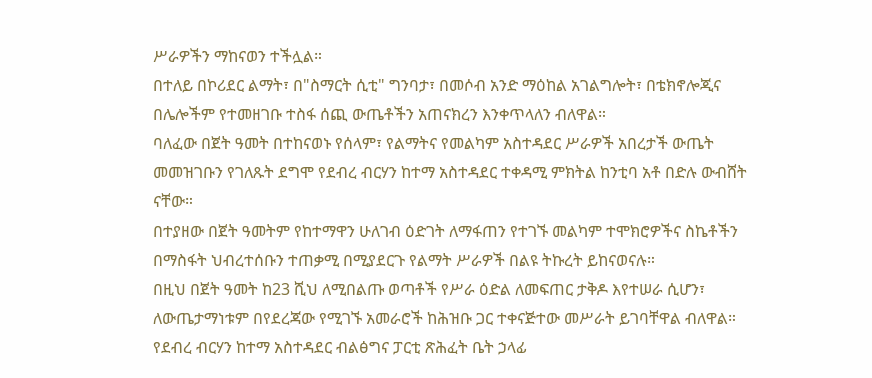ሥራዎችን ማከናወን ተችሏል።
በተለይ በኮሪደር ልማት፣ በ"ስማርት ሲቲ" ግንባታ፣ በመሶብ አንድ ማዕከል አገልግሎት፣ በቴክኖሎጂና በሌሎችም የተመዘገቡ ተስፋ ሰጪ ውጤቶችን አጠናክረን እንቀጥላለን ብለዋል።
ባለፈው በጀት ዓመት በተከናወኑ የሰላም፣ የልማትና የመልካም አስተዳደር ሥራዎች አበረታች ውጤት መመዝገቡን የገለጹት ደግሞ የደብረ ብርሃን ከተማ አስተዳደር ተቀዳሚ ምክትል ከንቲባ አቶ በድሉ ውብሸት ናቸው።
በተያዘው በጀት ዓመትም የከተማዋን ሁለገብ ዕድገት ለማፋጠን የተገኙ መልካም ተሞክሮዎችና ስኬቶችን በማስፋት ህብረተሰቡን ተጠቃሚ በሚያደርጉ የልማት ሥራዎች በልዩ ትኩረት ይከናወናሉ።
በዚህ በጀት ዓመት ከ23 ሺህ ለሚበልጡ ወጣቶች የሥራ ዕድል ለመፍጠር ታቅዶ እየተሠራ ሲሆን፣ ለውጤታማነቱም በየደረጃው የሚገኙ አመራሮች ከሕዝቡ ጋር ተቀናጅተው መሥራት ይገባቸዋል ብለዋል።
የደብረ ብርሃን ከተማ አስተዳደር ብልፅግና ፓርቲ ጽሕፈት ቤት ኃላፊ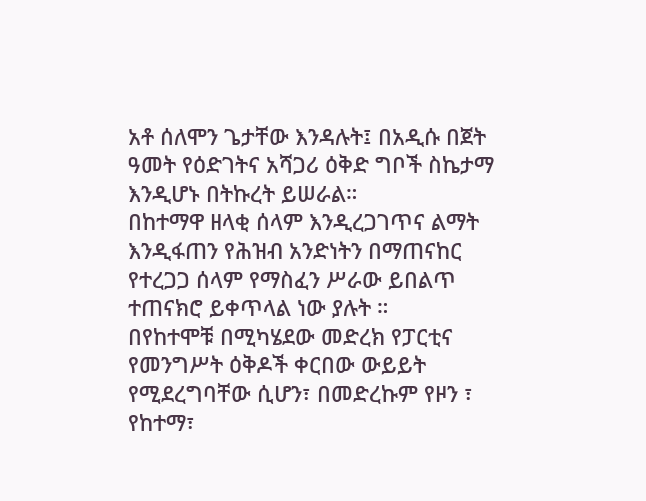አቶ ሰለሞን ጌታቸው እንዳሉት፤ በአዲሱ በጀት ዓመት የዕድገትና አሻጋሪ ዕቅድ ግቦች ስኬታማ እንዲሆኑ በትኩረት ይሠራል።
በከተማዋ ዘላቂ ሰላም እንዲረጋገጥና ልማት እንዲፋጠን የሕዝብ አንድነትን በማጠናከር የተረጋጋ ሰላም የማስፈን ሥራው ይበልጥ ተጠናክሮ ይቀጥላል ነው ያሉት ።
በየከተሞቹ በሚካሄደው መድረክ የፓርቲና የመንግሥት ዕቅዶች ቀርበው ውይይት የሚደረግባቸው ሲሆን፣ በመድረኩም የዞን ፣ የከተማ፣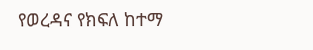የወረዳና የክፍለ ከተማ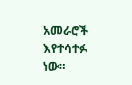አመራሮች እየተሳተፉ ነው።